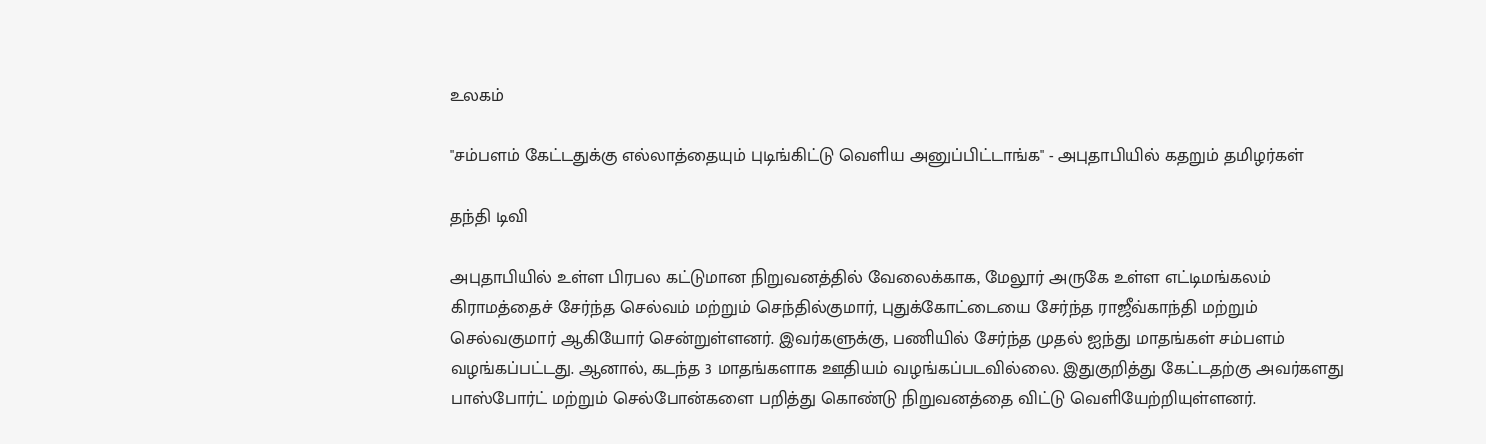உலகம்

"சம்பளம் கேட்டதுக்கு எல்லாத்தையும் புடிங்கிட்டு வெளிய அனுப்பிட்டாங்க" - அபுதாபியில் கதறும் தமிழர்கள்

தந்தி டிவி

அபுதாபியில் உள்ள பிரபல கட்டுமான நிறுவனத்தில் வேலைக்காக, மேலூர் அருகே உள்ள எட்டிமங்கலம் கிராமத்தைச் சேர்ந்த செல்வம் மற்றும் செந்தில்குமார், புதுக்கோட்டையை சேர்ந்த ராஜீவ்காந்தி மற்றும் செல்வகுமார் ஆகியோர் சென்றுள்ளனர். இவர்களுக்கு, பணியில் சேர்ந்த முதல் ஐந்து மாதங்கள் சம்பளம் வழங்கப்பட்டது. ஆனால், கடந்த 3 மாதங்களாக ஊதியம் வழங்கப்படவில்லை. இதுகுறித்து கேட்டதற்கு அவர்களது பாஸ்போர்ட் மற்றும் செல்போன்களை பறித்து கொண்டு நிறுவனத்தை விட்டு வெளியேற்றியுள்ளனர்.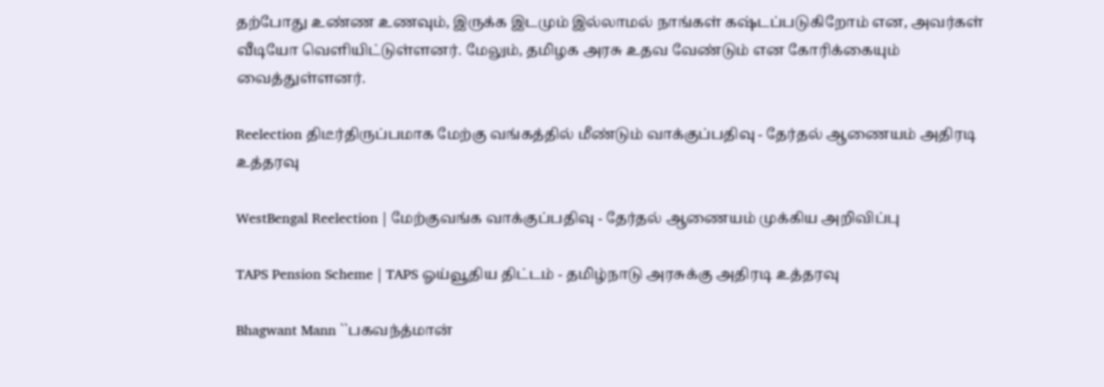தற்போது உண்ண உணவும், இருக்க இடமும் இல்லாமல் நாங்கள் கஷ்டப்படுகிறோம் என, அவர்கள் வீடியோ வெளியிட்டுள்ளனர். மேலும், தமிழக அரசு உதவ வேண்டும் என கோரிக்கையும் வைத்துள்ளனர்.

Reelection திடீர்திருப்பமாக மேற்கு வங்கத்தில் மீண்டும் வாக்குப்பதிவு - தேர்தல் ஆணையம் அதிரடி உத்தரவு

WestBengal Reelection | மேற்குவங்க வாக்குப்பதிவு - தேர்தல் ஆணையம் முக்கிய அறிவிப்பு

TAPS Pension Scheme | TAPS ஓய்வூதிய திட்டம் - தமிழ்நாடு அரசுக்கு அதிரடி உத்தரவு

Bhagwant Mann ``பகவந்த்மான்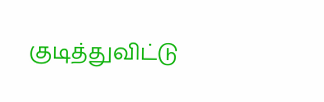குடித்துவிட்டு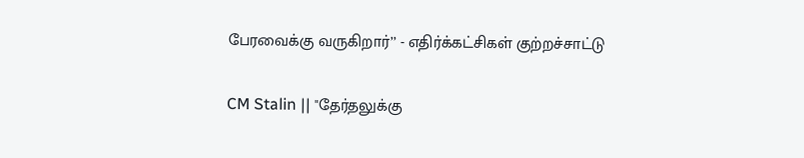பேரவைக்கு வருகிறார்’’ - எதிர்க்கட்சிகள் குற்றச்சாட்டு

CM Stalin || "தேர்தலுக்கு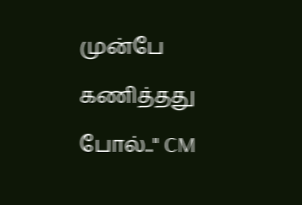முன்பே கணித்தது போல்.." CM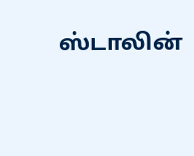ஸ்டாலின்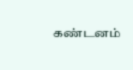கண்டனம்